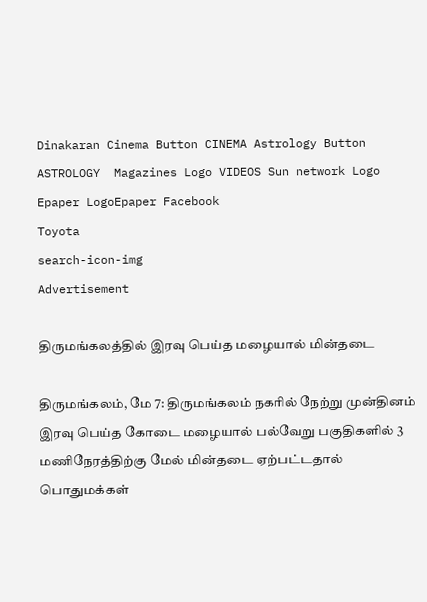Dinakaran Cinema Button CINEMA Astrology Button ASTROLOGY  Magazines Logo VIDEOS Sun network Logo Epaper LogoEpaper Facebook
Toyota
search-icon-img
Advertisement

திருமங்கலத்தில் இரவு பெய்த மழையால் மின்தடை

திருமங்கலம், மே 7: திருமங்கலம் நகரில் நேற்று முன்தினம் இரவு பெய்த கோடை மழையால் பல்வேறு பகுதிகளில் 3 மணிநேரத்திற்கு மேல் மின்தடை ஏற்பட்டதால் பொதுமக்கள்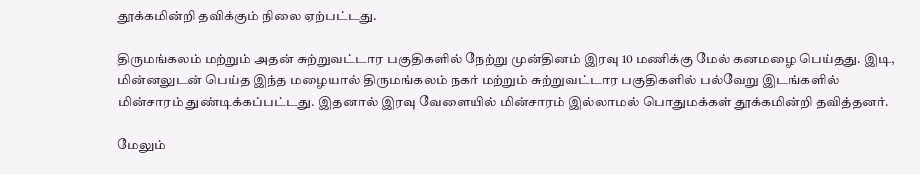தூக்கமின்றி தவிக்கும் நிலை ஏற்பட்டது.

திருமங்கலம் மற்றும் அதன் சுற்றுவட்டார பகுதிகளில் நேற்று முன்தினம் இரவு 10 மணிக்கு மேல் கனமழை பெய்தது. இடி, மின்னலுடன் பெய்த இந்த மழையால் திருமங்கலம் நகர் மற்றும் சுற்றுவட்டார பகுதிகளில் பல்வேறு இடங்களில் மின்சாரம் துண்டிக்கப்பட்டது. இதனால் இரவு வேளையில் மின்சாரம் இல்லாமல் பொதுமக்கள் தூக்கமின்றி தவித்தனர்.

மேலும்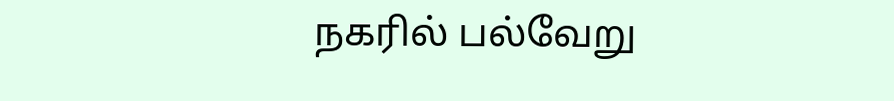நகரில் பல்வேறு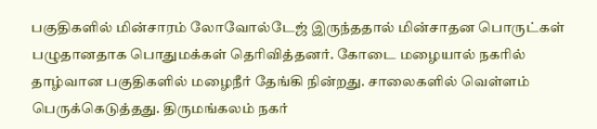பகுதிகளில் மின்சாரம் லோவோல்டேஜ் இருந்ததால் மின்சாதன பொருட்கள் பழுதானதாக பொதுமக்கள் தெரிவித்தனர். கோடை மழையால் நகரில் தாழ்வான பகுதிகளில் மழைநீர் தேங்கி நின்றது. சாலைகளில் வெள்ளம் பெருக்கெடுத்தது. திருமங்கலம் நகர்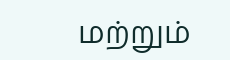மற்றும்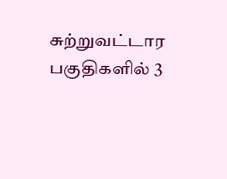சுற்றுவட்டார பகுதிகளில் 3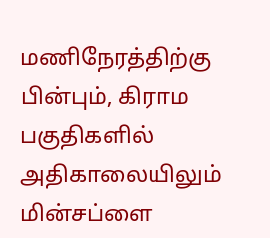மணிநேரத்திற்கு பின்பும், கிராம பகுதிகளில் அதிகாலையிலும் மின்சப்ளை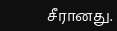சீரானது.